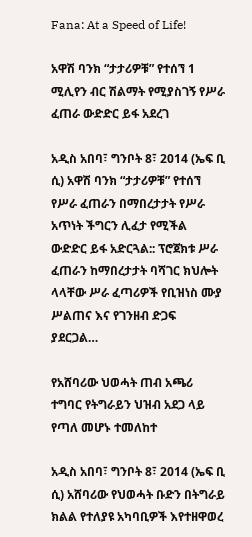Fana: At a Speed of Life!

አዋሽ ባንክ “ታታሪዎቹ” የተሰኘ 1 ሚሊየን ብር ሽልማት የሚያስገኝ የሥራ ፈጠራ ውድድር ይፋ አደረገ

አዲስ አበባ፣ ግንቦት 8፣ 2014 (ኤፍ ቢ ሲ) አዋሽ ባንክ “ታታሪዎቹ” የተሰኘ የሥራ ፈጠራን በማበረታታት የሥራ አጥነት ችግርን ሊፈታ የሚችል ውድድር ይፋ አድርጓል:: ፕሮጀክቱ ሥራ ፈጠራን ከማበረታታት ባሻገር ክህሎት ላላቸው ሥራ ፈጣሪዎች የቢዝነስ ሙያ ሥልጠና እና የገንዘብ ድጋፍ ያደርጋል…

የአሸባሪው ህወሓት ጠብ አጫሪ ተግባር የትግራይን ህዝብ አደጋ ላይ የጣለ መሆኑ ተመለከተ

አዲስ አበባ፣ ግንቦት 8፣ 2014 (ኤፍ ቢ ሲ) አሸባሪው የህወሓት ቡድን በትግራይ ክልል የተለያዩ አካባቢዎች እየተዘዋወረ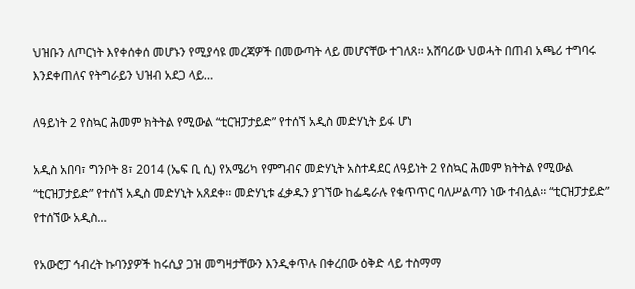ህዝቡን ለጦርነት እየቀሰቀሰ መሆኑን የሚያሳዩ መረጃዎች በመውጣት ላይ መሆናቸው ተገለጸ፡፡ አሸባሪው ህወሓት በጠብ አጫሪ ተግባሩ እንደቀጠለና የትግራይን ህዝብ አደጋ ላይ…

ለዓይነት 2 የስኳር ሕመም ክትትል የሚውል “ቲርዝፓታይድ” የተሰኘ አዲስ መድሃኒት ይፋ ሆነ

አዲስ አበባ፣ ግንቦት 8፣ 2014 (ኤፍ ቢ ሲ) የአሜሪካ የምግብና መድሃኒት አስተዳደር ለዓይነት 2 የስኳር ሕመም ክትትል የሚውል “ቲርዝፓታይድ” የተሰኘ አዲስ መድሃኒት አጸደቀ፡፡ መድሃኒቱ ፈቃዱን ያገኘው ከፌዴራሉ የቁጥጥር ባለሥልጣን ነው ተብሏል፡፡ “ቲርዝፓታይድ” የተሰኘው አዲስ…

የአውሮፓ ኅብረት ኩባንያዎች ከሩሲያ ጋዝ መግዛታቸውን እንዲቀጥሉ በቀረበው ዕቅድ ላይ ተስማማ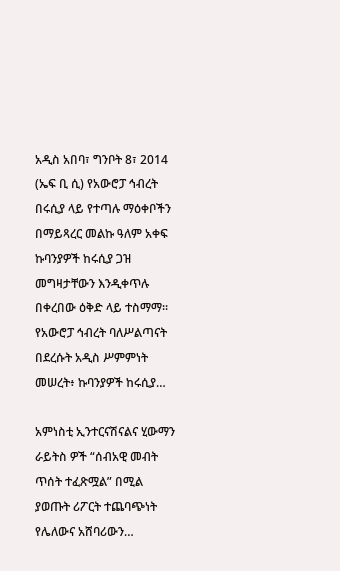አዲስ አበባ፣ ግንቦት 8፣ 2014 (ኤፍ ቢ ሲ) የአውሮፓ ኅብረት በሩሲያ ላይ የተጣሉ ማዕቀቦችን በማይጻረር መልኩ ዓለም አቀፍ ኩባንያዎች ከሩሲያ ጋዝ መግዛታቸውን እንዲቀጥሉ በቀረበው ዕቅድ ላይ ተስማማ፡፡ የአውሮፓ ኅብረት ባለሥልጣናት በደረሱት አዲስ ሥምምነት መሠረት፥ ኩባንያዎች ከሩሲያ…

አምነስቲ ኢንተርናሽናልና ሂውማን ራይትስ ዎች “ሰብአዊ መብት ጥሰት ተፈጽሟል” በሚል ያወጡት ሪፖርት ተጨባጭነት የሌለውና አሸባሪውን…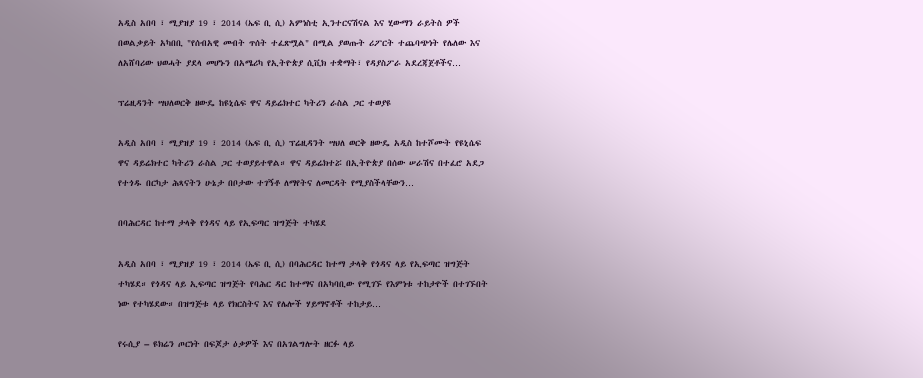አዲስ አበባ ፣ ሚያዝያ 19 ፣ 2014 (ኤፍ ቢ ሲ) አምነስቲ ኢንተርናሽናል እና ሂውማን ራይትስ ዎች በወልቃይት አካበቢ "የሰብአዊ መብት ጥሰት ተፈጽሟል" በሚል ያወጡት ሪፖርት ተጨባጭነት የሌለው እና ለአሸባሪው ህወሓት ያደላ መሆኑን በአሜሪካ የኢትዮጵያ ሲቪክ ተቋማት፣ የዳያስፖራ አደረጃጀቶችና…

ፕሬዚዳንት ሣህለወርቅ ዘውዴ ከዩኒሴፍ ዋና ዳይሬክተር ካትሪን ራስል ጋር ተወያዩ

አዲስ አበባ ፣ ሚያዝያ 19 ፣ 2014 (ኤፍ ቢ ሲ) ፕሬዚዳንት ሣህለ ወርቅ ዘውዴ አዲስ ከተሾሙት የዩኒሴፍ ዋና ዳይሬክተር ካትሪን ራስል ጋር ተወያይተዋል። ዋና ዳይሬክተሯ በኢትዮጵያ በሰው ሠራሽና በተፈሮ አደጋ የተጎዱ በርካታ ሕጻናትን ሁኔታ በቦታው ተገኝቶ ለማየትና ለመርዳት የሚያስችላቸውን…

በባሕርዳር ከተማ ታላቅ የጎዳና ላይ የኢፍጣር ዝግጅት ተካሄደ

አዲስ አበባ ፣ ሚያዝያ 19 ፣ 2014 (ኤፍ ቢ ሲ) በባሕርዳር ከተማ ታላቅ የጎዳና ላይ የኢፍጣር ዝግጅት ተካሄደ። የጎዳና ላይ ኢፍጣር ዝግጅት የባሕር ዳር ከተማና በአካባቢው የሚገኙ የእምነቱ ተከታዮች በተገኙበት ነው የተካሄደው። በዝግጅቱ ላይ የክርስትና እና የሌሎች ሃይማኖቶች ተከታይ…

የሩሲያ – ዩክሬን ጦርነት በፍጆታ ዕቃዎች እና በአገልግሎት ዘርፉ ላይ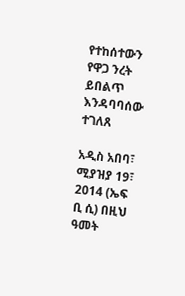የተከሰተውን የዋጋ ንረት ይበልጥ እንዳባባሰው ተገለጸ

አዲስ አበባ፣ ሚያዝያ 19፣ 2014 (ኤፍ ቢ ሲ) በዚህ ዓመት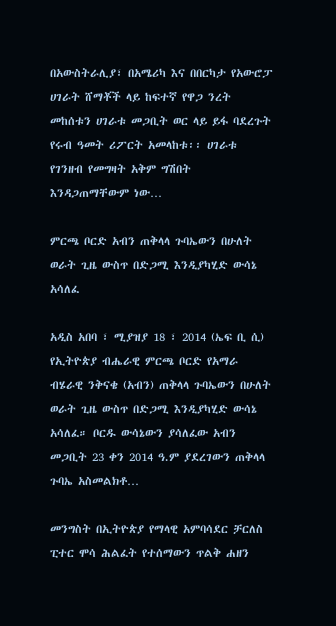በአውስትራሊያ፣ በአሜሪካ እና በበርካታ የአውሮፓ ሀገራት ሸማቾች ላይ ከፍተኛ የዋጋ ንረት መከሰቱን ሀገራቱ መጋቢት ወር ላይ ይፋ ባደረጉት የሩብ ዓመት ሪፖርት አመላከቱ፡፡ ሀገራቱ የገንዘብ የመግዛት አቅም ግሽበት እንዳጋጠማቸውም ነው…

ምርጫ ቦርድ አብን ጠቅላላ ጉባኤውን በሁለት ወራት ጊዜ ውስጥ በድጋሚ እንዲያካሂድ ውሳኔ አሳለፈ

አዲስ አበባ ፣ ሚያዝያ 18 ፣ 2014 (ኤፍ ቢ ሲ) የኢትዮጵያ ብሔራዊ ምርጫ ቦርድ የአማራ ብሄራዊ ንቅናቄ (አብን) ጠቅላላ ጉባኤውን በሁለት ወራት ጊዜ ውስጥ በድጋሚ እንዲያካሂድ ውሳኔ አሳለፈ። ቦርዱ ውሳኔውን ያሳለፈው አብን መጋቢት 23 ቀን 2014 ዓ.ም ያደረገውን ጠቅላላ ጉባኤ አስመልክቶ…

መንግስት በኢትዮጵያ የማላዊ አምባሳደር ቻርለስ ፒተር ሞሳ ሕልፈት የተሰማውን ጥልቅ ሐዘን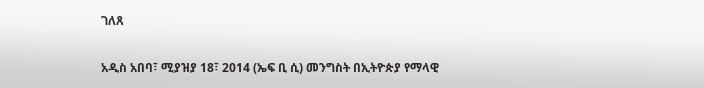ገለጸ

አዲስ አበባ፣ ሚያዝያ 18፣ 2014 (ኤፍ ቢ ሲ) መንግስት በኢትዮጵያ የማላዊ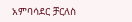አምባሳደር ቻርለስ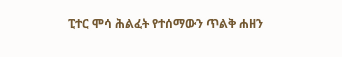ፒተር ሞሳ ሕልፈት የተሰማውን ጥልቅ ሐዘን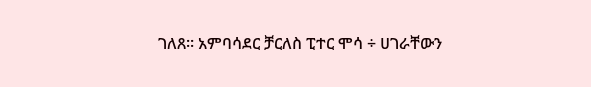ገለጸ፡፡ አምባሳደር ቻርለስ ፒተር ሞሳ ÷ ሀገራቸውን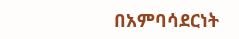በአምባሳደርነት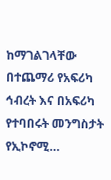ከማገልገላቸው በተጨማሪ የአፍሪካ ኅብረት እና በአፍሪካ የተባበሩት መንግስታት የኢኮኖሚ…